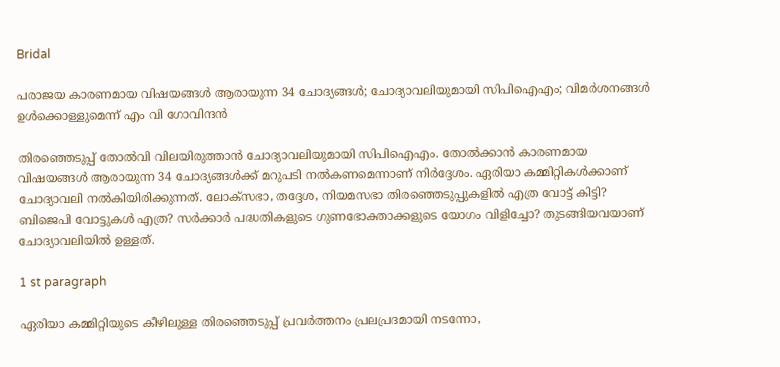Bridal

പരാജയ കാരണമായ വിഷയങ്ങള്‍ ആരായുന്ന 34 ചോദ്യങ്ങള്‍; ചോദ്യാവലിയുമായി സിപിഐഎം; വിമര്‍ശനങ്ങള്‍ ഉള്‍ക്കൊള്ളുമെന്ന് എം വി ഗോവിന്ദന്‍

തിരഞ്ഞെടുപ്പ് തോല്‍വി വിലയിരുത്താന്‍ ചോദ്യാവലിയുമായി സിപിഐഎം. തോല്‍ക്കാന്‍ കാരണമായ വിഷയങ്ങള്‍ ആരായുന്ന 34 ചോദ്യങ്ങള്‍ക്ക് മറുപടി നല്‍കണമെന്നാണ് നിര്‍ദ്ദേശം. ഏരിയാ കമ്മിറ്റികള്‍ക്കാണ് ചോദ്യാവലി നല്‍കിയിരിക്കുന്നത്. ലോക്‌സഭാ, തദ്ദേശ, നിയമസഭാ തിരഞ്ഞെടുപ്പുകളില്‍ എത്ര വോട്ട് കിട്ടി? ബിജെപി വോട്ടുകള്‍ എത്ര? സര്‍ക്കാര്‍ പദ്ധതികളുടെ ഗുണഭോക്താക്കളുടെ യോഗം വിളിച്ചോ? തുടങ്ങിയവയാണ് ചോദ്യാവലിയില്‍ ഉള്ളത്.

1 st paragraph

ഏരിയാ കമ്മിറ്റിയുടെ കീഴിലുള്ള തിരഞ്ഞെടുപ്പ് പ്രവര്‍ത്തനം പ്രലപ്രദമായി നടന്നോ,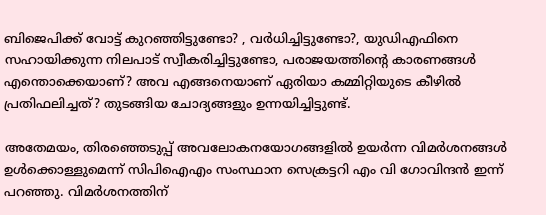ബിജെപിക്ക് വോട്ട് കുറഞ്ഞിട്ടുണ്ടോ? , വര്‍ധിച്ചിട്ടുണ്ടോ?, യുഡിഎഫിനെ സഹായിക്കുന്ന നിലപാട് സ്വീകരിച്ചിട്ടുണ്ടോ, പരാജയത്തിന്റെ കാരണങ്ങള്‍ എന്തൊക്കെയാണ്? അവ എങ്ങനെയാണ് ഏരിയാ കമ്മിറ്റിയുടെ കീഴില്‍ പ്രതിഫലിച്ചത്? തുടങ്ങിയ ചോദ്യങ്ങളും ഉന്നയിച്ചിട്ടുണ്ട്.

അതേമയം, തിരഞ്ഞെടുപ്പ് അവലോകനയോഗങ്ങളില്‍ ഉയര്‍ന്ന വിമര്‍ശനങ്ങള്‍ ഉള്‍ക്കൊള്ളുമെന്ന് സിപിഐഎം സംസ്ഥാന സെക്രട്ടറി എം വി ഗോവിന്ദന്‍ ഇന്ന് പറഞ്ഞു. വിമര്‍ശനത്തിന്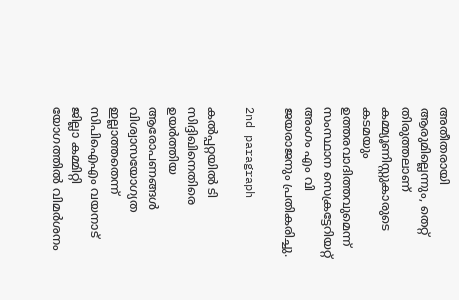അതീതരായി ആരുമില്ലെന്നും, തെറ്റ് തിരുത്തലാണ് കമ്മ്യൂണിസ്റ്റുകാരുടെ കടമയും ഉത്തരവാദിത്തവുമെന്ന് സംസ്ഥാന സെക്രട്ടേറിയറ്റ് അംഗം എം വി ജയരാജനും പ്രതികരിച്ചു.

2nd paragraph

കല്‍പ്പറ്റയില്‍ ടി സിദ്ദിഖിനെതിരെ ഉയര്‍ത്തിയ ആരോപണങ്ങള്‍ വിശ്വാസയോഗ്യത ഇല്ലാത്തതെന്ന് സിപിഐഎം വയനാട് ജില്ലാ കമ്മിറ്റി യോഗത്തില്‍ വിമര്‍ശനം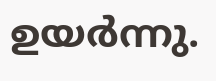ഉയര്‍ന്നു.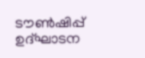ടൗണ്‍ഷിപ്പ് ഉദ്ഘാടന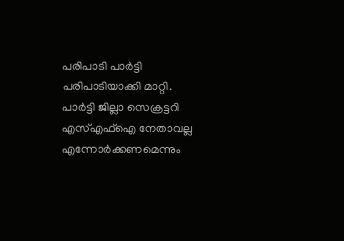പരിപാടി പാര്‍ട്ടി പരിപാടിയാക്കി മാറ്റി. പാര്‍ട്ടി ജില്ലാ സെക്രട്ടറി എസ്എഫ്‌ഐ നേതാവല്ല എന്നോര്‍ക്കണമെന്നും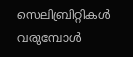സെലിബ്രിറ്റികള്‍ വരുമ്പോള്‍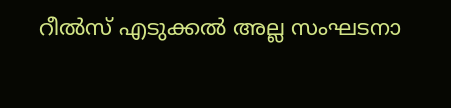റീല്‍സ് എടുക്കല്‍ അല്ല സംഘടനാ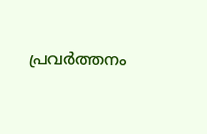പ്രവര്‍ത്തനം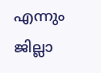എന്നും ജില്ലാ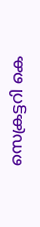സെക്രട്ടറി കെ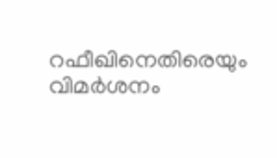റഫീഖിനെതിരെയും വിമര്‍ശനം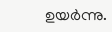ഉയര്‍ന്നു.